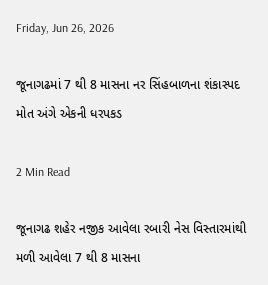Friday, Jun 26, 2026

જૂનાગઢમાં 7 થી 8 માસના નર સિંહબાળના શંકાસ્પદ મોત અંગે એકની ધરપકડ

2 Min Read

જૂનાગઢ શહેર નજીક આવેલા રબારી નેસ વિસ્તારમાંથી મળી આવેલા 7 થી 8 માસના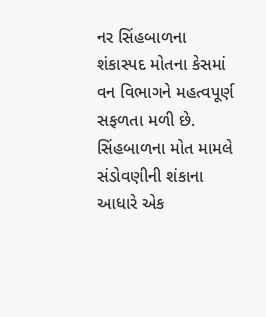નર સિંહબાળના શંકાસ્પદ મોતના કેસમાં વન વિભાગને મહત્વપૂર્ણ સફળતા મળી છે. સિંહબાળના મોત મામલે સંડોવણીની શંકાના આધારે એક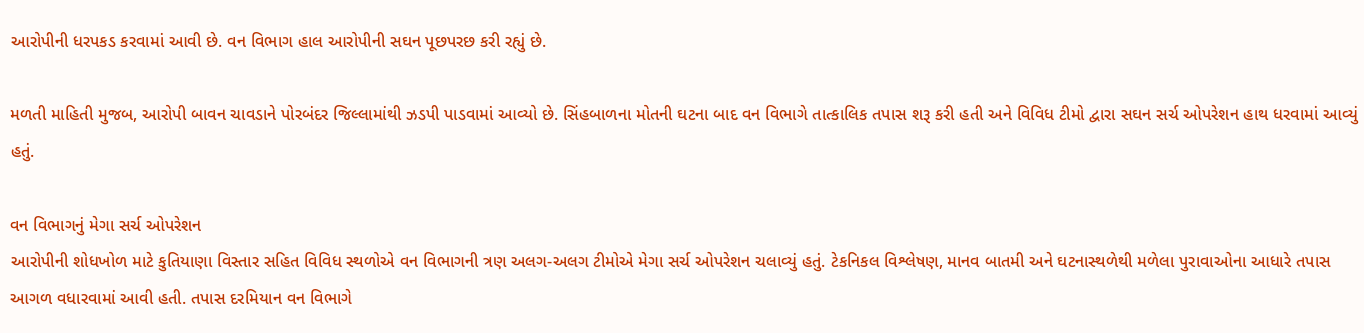આરોપીની ધરપકડ કરવામાં આવી છે. વન વિભાગ હાલ આરોપીની સઘન પૂછપરછ કરી રહ્યું છે.

મળતી માહિતી મુજબ, આરોપી બાવન ચાવડાને પોરબંદર જિલ્લામાંથી ઝડપી પાડવામાં આવ્યો છે. સિંહબાળના મોતની ઘટના બાદ વન વિભાગે તાત્કાલિક તપાસ શરૂ કરી હતી અને વિવિધ ટીમો દ્વારા સઘન સર્ચ ઓપરેશન હાથ ધરવામાં આવ્યું હતું.

વન વિભાગનું મેગા સર્ચ ઓપરેશન
આરોપીની શોધખોળ માટે કુતિયાણા વિસ્તાર સહિત વિવિધ સ્થળોએ વન વિભાગની ત્રણ અલગ-અલગ ટીમોએ મેગા સર્ચ ઓપરેશન ચલાવ્યું હતું. ટેકનિકલ વિશ્લેષણ, માનવ બાતમી અને ઘટનાસ્થળેથી મળેલા પુરાવાઓના આધારે તપાસ આગળ વધારવામાં આવી હતી. તપાસ દરમિયાન વન વિભાગે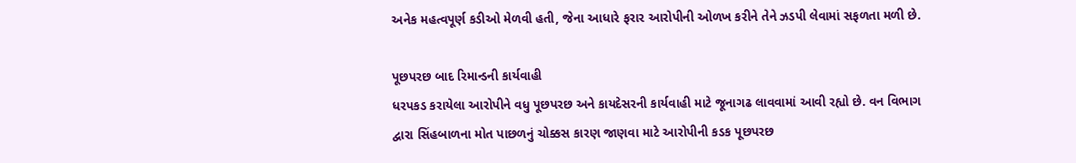અનેક મહત્વપૂર્ણ કડીઓ મેળવી હતી, જેના આધારે ફરાર આરોપીની ઓળખ કરીને તેને ઝડપી લેવામાં સફળતા મળી છે.

પૂછપરછ બાદ રિમાન્ડની કાર્યવાહી
ધરપકડ કરાયેલા આરોપીને વધુ પૂછપરછ અને કાયદેસરની કાર્યવાહી માટે જૂનાગઢ લાવવામાં આવી રહ્યો છે. વન વિભાગ દ્વારા સિંહબાળના મોત પાછળનું ચોક્કસ કારણ જાણવા માટે આરોપીની કડક પૂછપરછ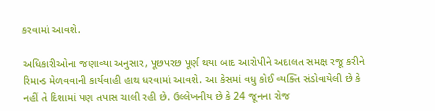કરવામાં આવશે.

અધિકારીઓના જણાવ્યા અનુસાર, પૂછપરછ પૂર્ણ થયા બાદ આરોપીને અદાલત સમક્ષ રજૂ કરીને રિમાન્ડ મેળવવાની કાર્યવાહી હાથ ધરવામાં આવશે. આ કેસમાં વધુ કોઈ વ્યક્તિ સંડોવાયેલી છે કે નહીં તે દિશામાં પણ તપાસ ચાલી રહી છે. ઉલ્લેખનીય છે કે 24 જૂનના રોજ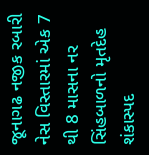જૂનાગઢ નજીક રબારી નેસ વિસ્તારમાં એક 7 થી 8 માસના નર સિંહબાળનો મૃતદેહ શંકાસ્પદ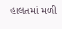હાલતમાં મળી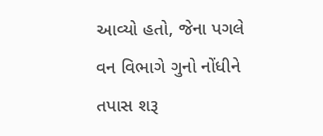આવ્યો હતો, જેના પગલે વન વિભાગે ગુનો નોંધીને તપાસ શરૂ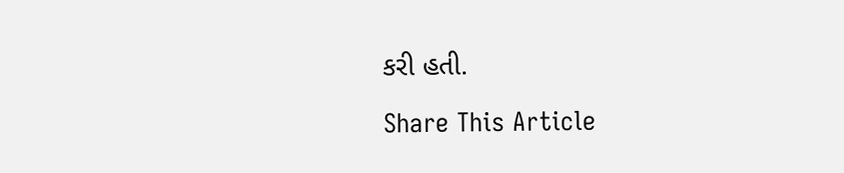કરી હતી.

Share This Article